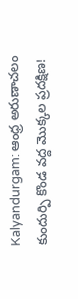Kalyandurgam: ఆంధ్ర అరుణాచలం కుందుర్పి కొండ వద్ద మొక్కల ప్రదక్షిణ!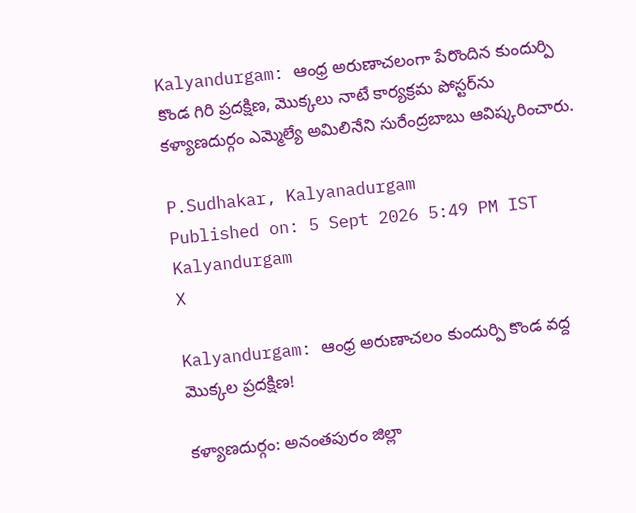Kalyandurgam: ఆంధ్ర అరుణాచలంగా పేరొందిన కుందుర్పి కొండ గిరి ప్రదక్షిణ, మొక్కలు నాటే కార్యక్రమ పోస్టర్‌ను కళ్యాణదుర్గం ఎమ్మెల్యే అమిలినేని సురేంద్రబాబు ఆవిష్కరించారు.

P.Sudhakar, Kalyanadurgam
Published on: 5 Sept 2026 5:49 PM IST
Kalyandurgam
X

Kalyandurgam: ఆంధ్ర అరుణాచలం కుందుర్పి కొండ వద్ద మొక్కల ప్రదక్షిణ!

కళ్యాణదుర్గం: అనంతపురం జిల్లా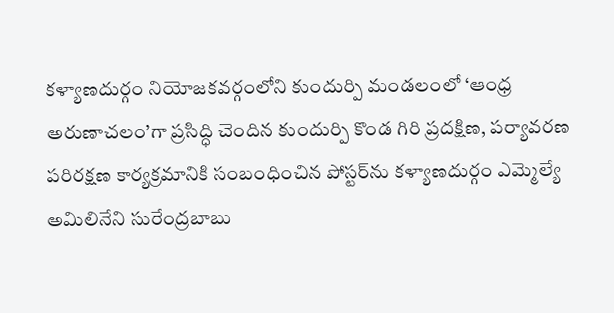కళ్యాణదుర్గం నియోజకవర్గంలోని కుందుర్పి మండలంలో ‘ఆంధ్ర అరుణాచలం’గా ప్రసిద్ధి చెందిన కుందుర్పి కొండ గిరి ప్రదక్షిణ, పర్యావరణ పరిరక్షణ కార్యక్రమానికి సంబంధించిన పోస్టర్‌ను కళ్యాణదుర్గం ఎమ్మెల్యే అమిలినేని సురేంద్రబాబు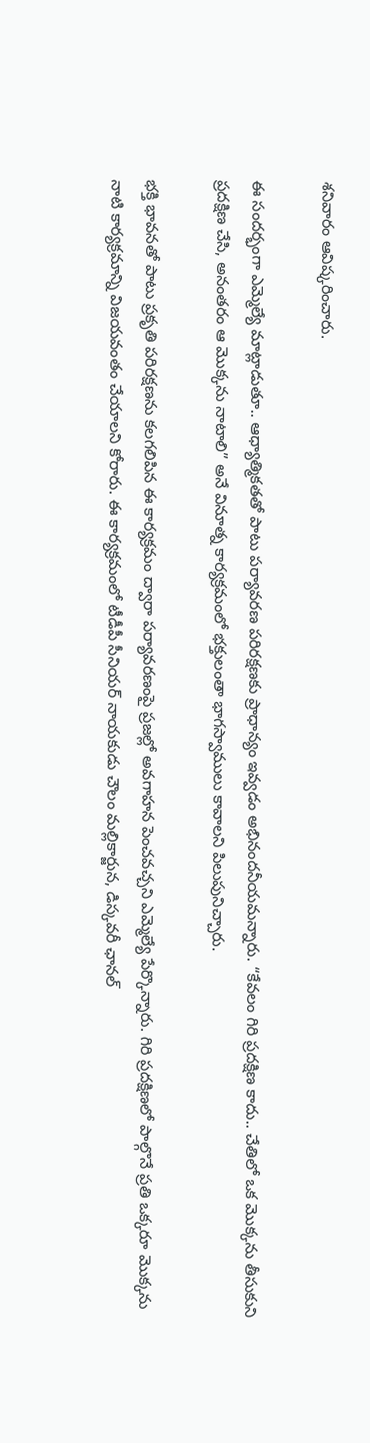శనివారం ఆవిష్కరించారు.

ఈ సందర్భంగా ఎమ్మెల్యే మాట్లాడుతూ.. ఆధ్యాత్మికతతో పాటు పర్యావరణ పరిరక్షణకు ప్రాధాన్యం ఇవ్వడం అభినందనీయమన్నారు. “కేవలం గిరి ప్రదక్షిణ కాదు.. చేతిలో ఒక మొక్కను తీసుకుని ప్రదక్షిణ చేసి, అనంతరం ఆ మొక్కను నాటాలి” అనే వినూత్న కార్యక్రమంలో భక్తులంతా భాగస్వాములు కావాలని పిలుపునిచ్చారు.

భక్తి భావనతో పాటు ప్రకృతి పరిరక్షణను కలగలిపిన ఈ కార్యక్రమం ద్వారా పర్యావరణంపై ప్రజల్లో అవగాహన పెంచవచ్చని ఎమ్మెల్యే పేర్కొన్నారు. గిరి ప్రదక్షిణలో పాల్గొనే ప్రతి ఒక్కరూ మొక్కను నాటి కార్యక్రమాన్ని విజయవంతం చేయాలని కోరారు. ఈ కార్యక్రమంలో టీడీపీ సీనియర్‌ నాయకుడు చౌలం మల్లికార్జున, డిస్కవరీ ఛానల్‌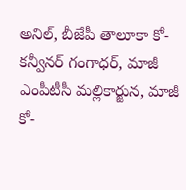అనిల్‌, బీజేపీ తాలూకా కో-కన్వీనర్‌ గంగాధర్‌, మాజీ ఎంపీటీసీ మల్లికార్జున, మాజీ కో-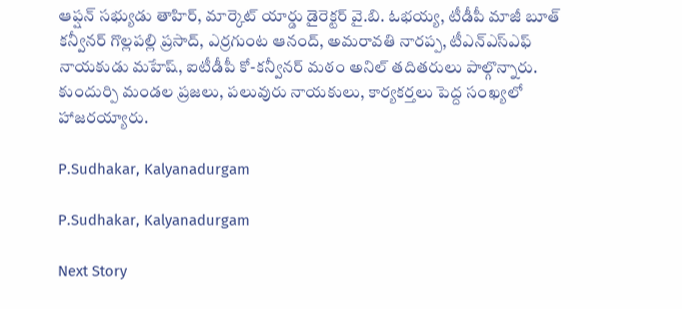ఆప్షన్‌ సభ్యుడు తాహిర్‌, మార్కెట్‌ యార్డు డైరెక్టర్‌ వై.బి. ఓభయ్య, టీడీపీ మాజీ బూత్‌ కన్వీనర్‌ గొల్లపల్లి ప్రసాద్‌, ఎర్రగుంట ఆనంద్‌, అమరావతి నారప్ప, టీఎన్‌ఎస్‌ఎఫ్‌ నాయకుడు మహేష్‌, ఐటీడీపీ కో-కన్వీనర్‌ మఠం అనిల్‌ తదితరులు పాల్గొన్నారు. కుందుర్పి మండల ప్రజలు, పలువురు నాయకులు, కార్యకర్తలు పెద్ద సంఖ్యలో హాజరయ్యారు.

P.Sudhakar, Kalyanadurgam

P.Sudhakar, Kalyanadurgam

Next Story